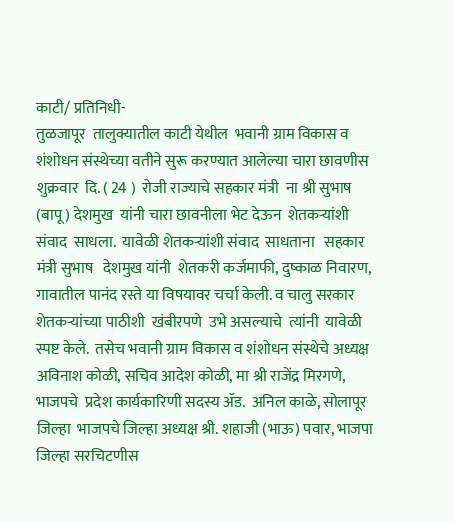काटी/ प्रतिनिधी-
तुळजापूर  तालुक्यातील काटी येथील  भवानी ग्राम विकास व शंशोधन संस्थेच्या वतीने सुरू करण्यात आलेल्या चारा छावणीस  शुक्रवार  दि. ( 24 )  रोजी राज्याचे सहकार मंत्री  ना श्री सुभाष (बापू) देशमुख  यांनी चारा छावनीला भेट देऊन  शेतकर्‍यांशी संवाद  साधला.  यावेळी शेतकर्‍यांशी संवाद  साधताना   सहकार  मंत्री सुभाष   देशमुख यांनी  शेतकरी कर्जमाफी, दुष्काळ निवारण, गावातील पानंद रस्ते या विषयावर चर्चा केली. व चालु सरकार  शेतकर्‍यांच्या पाठीशी  खंबीरपणे  उभे असल्याचे  त्यांनी  यावेळी  स्पष्ट केले.  तसेच भवानी ग्राम विकास व शंशोधन संस्थेचे अध्यक्ष अविनाश कोळी, सचिव आदेश कोळी, मा श्री राजेंद्र मिरगणे, भाजपचे  प्रदेश कार्यकारिणी सदस्य ॲड.  अनिल काळे, सोलापूर  जिल्हा  भाजपचे जिल्हा अध्यक्ष श्री. शहाजी (भाऊ) पवार, भाजपा जिल्हा सरचिटणीस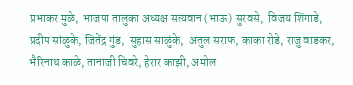प्रभाकर मुळे,  भाजपा तालुका अध्यक्ष सत्यवान (भाऊ) सुरवसे,  विजय शिंगाडे, प्रदीप सांळुके, जितेंद्र गुंड,  सुहास साळुंके,  अतुल सराफ, काका रोडे, राजु वाडकर, भैरिनाथ काळे, तानाजी चिवरे, हेरार काझी, अमोल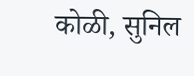कोळी, सुनिल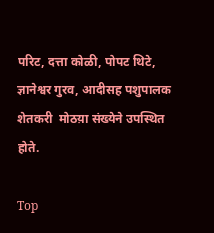परिट, दत्ता कोळी, पोपट थिटे, ज्ञानेश्वर गुरव, आदीसह पशुपालक शेतकरी  मोठय़ा संख्येने उपस्थित होते.

Top